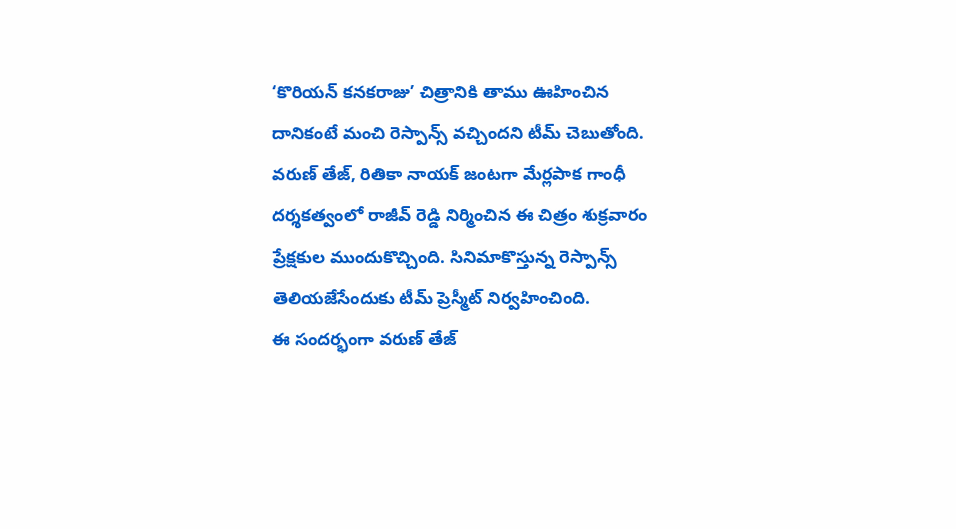‘కొరియన్ కనకరాజు’ చిత్రానికి తాము ఊహించిన దానికంటే మంచి రెస్పాన్స్ వచ్చిందని టీమ్ చెబుతోంది. వరుణ్ తేజ్, రితికా నాయక్ జంటగా మేర్లపాక గాంధీ దర్శకత్వంలో రాజీవ్ రెడ్డి నిర్మించిన ఈ చిత్రం శుక్రవారం ప్రేక్షకుల ముందుకొచ్చింది. సినిమాకొస్తున్న రెస్పాన్స్ తెలియజేసేందుకు టీమ్ ప్రెస్మీట్ నిర్వహించింది.
ఈ సందర్భంగా వరుణ్ తేజ్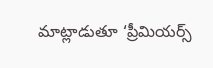మాట్లాడుతూ ‘ప్రీమియర్స్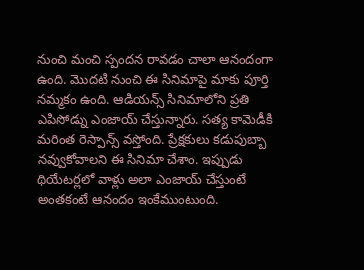నుంచి మంచి స్పందన రావడం చాలా ఆనందంగా ఉంది. మొదటి నుంచి ఈ సినిమాపై మాకు పూర్తి నమ్మకం ఉంది. ఆడియన్స్ సినిమాలోని ప్రతి ఎపిసోడ్ను ఎంజాయ్ చేస్తున్నారు. సత్య కామెడీకి మరింత రెస్పాన్స్ వస్తోంది. ప్రేక్షకులు కడుపుబ్బా నవ్వుకోవాలని ఈ సినిమా చేశాం. ఇప్పుడు థియేటర్లలో వాళ్లు అలా ఎంజాయ్ చేస్తుంటే అంతకంటే ఆనందం ఇంకేముంటుంది.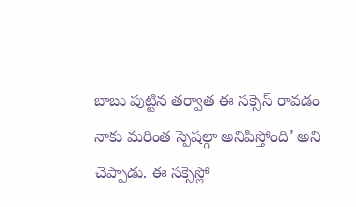బాబు పుట్టిన తర్వాత ఈ సక్సెస్ రావడం నాకు మరింత స్పెషల్గా అనిపిస్తోంది’ అని చెప్పాడు. ఈ సక్సెస్లో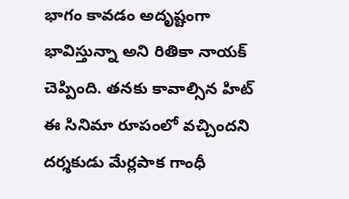భాగం కావడం అదృష్టంగా భావిస్తున్నా అని రితికా నాయక్ చెప్పింది. తనకు కావాల్సిన హిట్ ఈ సినిమా రూపంలో వచ్చిందని దర్శకుడు మేర్లపాక గాంధీ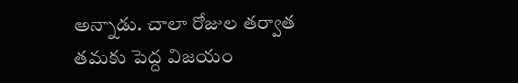అన్నాడు. చాలా రోజుల తర్వాత తమకు పెద్ద విజయం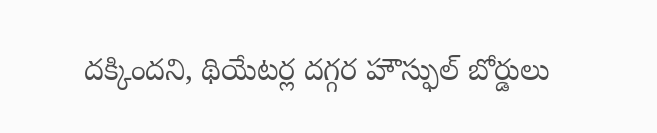దక్కిందని, థియేటర్ల దగ్గర హౌస్ఫుల్ బోర్డులు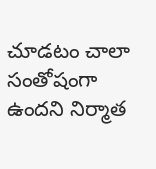చూడటం చాలా సంతోషంగా ఉందని నిర్మాత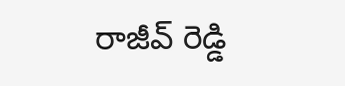రాజీవ్ రెడ్డి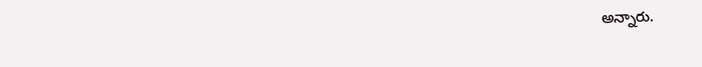అన్నారు.